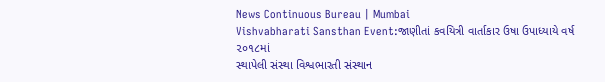News Continuous Bureau | Mumbai
Vishvabharati Sansthan Event:જાણીતાં કવયિત્રી વાર્તાકાર ઉષા ઉપાધ્યાયે વર્ષ ૨૦૧૮માં
સ્થાપેલી સંસ્થા વિશ્વભારતી સંસ્થાન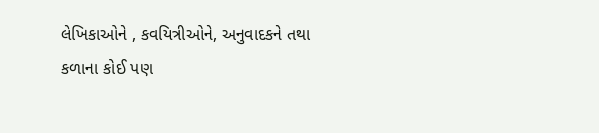લેખિકાઓને , કવયિત્રીઓને, અનુવાદકને તથા કળાના કોઈ પણ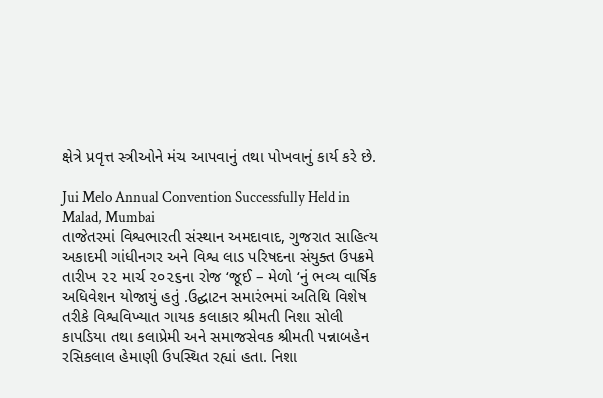ક્ષેત્રે પ્રવૃત્ત સ્ત્રીઓને મંચ આપવાનું તથા પોખવાનું કાર્ય કરે છે.

Jui Melo Annual Convention Successfully Held in Malad, Mumbai
તાજેતરમાં વિશ્વભારતી સંસ્થાન અમદાવાદ, ગુજરાત સાહિત્ય અકાદમી ગાંધીનગર અને વિશ્વ લાડ પરિષદના સંયુક્ત ઉપક્રમે તારીખ ૨૨ માર્ચ ૨૦૨૬ના રોજ ‘જૂઈ – મેળો ‘નું ભવ્ય વાર્ષિક અધિવેશન યોજાયું હતું .ઉદ્ઘાટન સમારંભમાં અતિથિ વિશેષ તરીકે વિશ્વવિખ્યાત ગાયક કલાકાર શ્રીમતી નિશા સોલી કાપડિયા તથા કલાપ્રેમી અને સમાજસેવક શ્રીમતી પન્નાબહેન રસિકલાલ હેમાણી ઉપસ્થિત રહ્યાં હતા. નિશા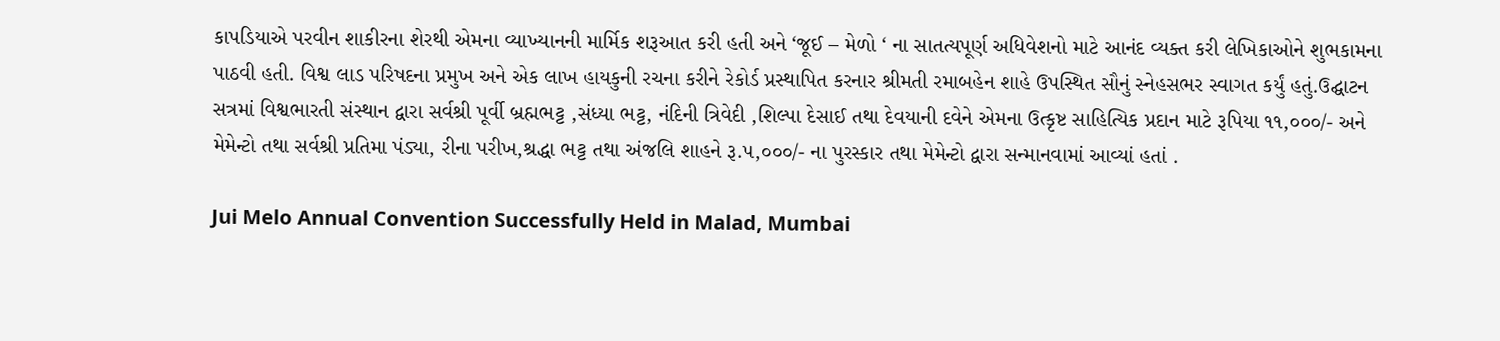કાપડિયાએ પરવીન શાકીરના શેરથી એમના વ્યાખ્યાનની માર્મિક શરૂઆત કરી હતી અને ‘જૂઈ – મેળો ‘ ના સાતત્યપૂર્ણ અધિવેશનો માટે આનંદ વ્યક્ત કરી લેખિકાઓને શુભકામના પાઠવી હતી. વિશ્વ લાડ પરિષદના પ્રમુખ અને એક લાખ હાયકુની રચના કરીને રેકોર્ડ પ્રસ્થાપિત કરનાર શ્રીમતી રમાબહેન શાહે ઉપસ્થિત સૌનું સ્નેહસભર સ્વાગત કર્યું હતું.ઉદ્ઘાટન સત્રમાં વિશ્વભારતી સંસ્થાન દ્વારા સર્વશ્રી પૂર્વી બ્રહ્મભટ્ટ ,સંધ્યા ભટ્ટ, નંદિની ત્રિવેદી ,શિલ્પા દેસાઈ તથા દેવયાની દવેને એમના ઉત્કૃષ્ટ સાહિત્યિક પ્રદાન માટે રૂપિયા ૧૧,૦૦૦/- અને મેમેન્ટો તથા સર્વશ્રી પ્રતિમા પંડ્યા, રીના પરીખ,શ્રદ્ધા ભટ્ટ તથા અંજલિ શાહને રૂ.૫,૦૦૦/- ના પુરસ્કાર તથા મેમેન્ટો દ્વારા સન્માનવામાં આવ્યાં હતાં .

Jui Melo Annual Convention Successfully Held in Malad, Mumbai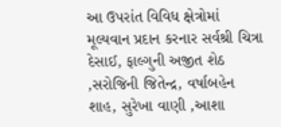આ ઉપરાંત વિવિધ ક્ષેત્રોમાં મૂલ્યવાન પ્રદાન કરનાર સર્વશ્રી ચિત્રા દેસાઈ, ફાલ્ગુની અજીત શેઠ ,સરોજિની જિતેન્દ્ર, વર્ષાબહેન શાહ, સુરેખા વાણી ,આશા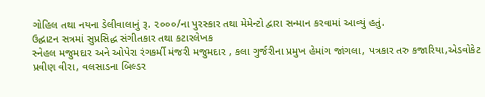ગોહિલ તથા નયના ડેલીવાલાનું રૂ. ૨૦૦૦/ના પુરસ્કાર તથા મેમેન્ટો દ્વારા સન્માન કરવામાં આવ્યું હતું.
ઉદ્ઘાટન સત્રમાં સુપ્રસિદ્ધ સંગીતકાર તથા કટારલેખક
સ્નેહલ મજુમદાર અને ઓપેરા રંગકર્મી મંજરી મજુમદાર , કલા ગુર્જરીના પ્રમુખ હેમાંગ જાંગલા, પત્રકાર તરુ કજારિયા,એડવોકેટ પ્રવીણ વીરા, વલસાડના બિલ્ડર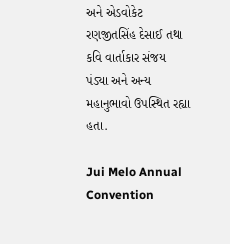અને એડવોકેટ રણજીતસિંહ દેસાઈ તથા કવિ વાર્તાકાર સંજય પંડ્યા અને અન્ય મહાનુભાવો ઉપસ્થિત રહ્યા હતા.

Jui Melo Annual Convention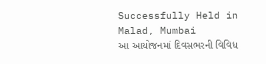Successfully Held in Malad, Mumbai
આ આયોજનમાં દિવસભરની વિવિધ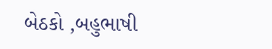બેઠકો ,બહુભાષી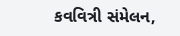કવવિત્રી સંમેલન,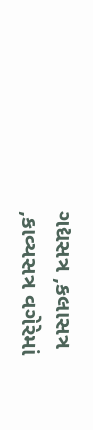ગદ્યસત્ર ,કલાસત્ર ,કાવ્યસત્ર વગેરેમાં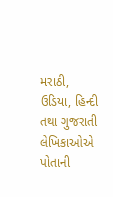મરાઠી, ઉડિયા, હિન્દી તથા ગુજરાતી લેખિકાઓએ પોતાની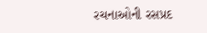રચનાઓની રસપ્રદ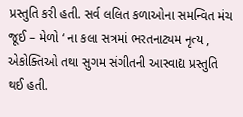પ્રસ્તુતિ કરી હતી. સર્વ લલિત કળાઓના સમન્વિત મંચ જૂઈ – મેળો ‘ ના કલા સત્રમાં ભરતનાટ્યમ નૃત્ય , એકોક્તિઓ તથા સુગમ સંગીતની આસ્વાદ્ય પ્રસ્તુતિ થઈ હતી.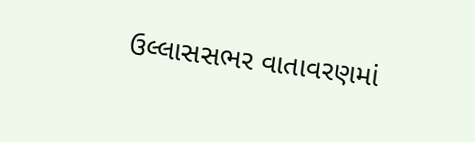ઉલ્લાસસભર વાતાવરણમાં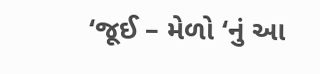‘જૂઈ – મેળો ‘નું આ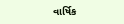વાર્ષિક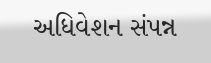અધિવેશન સંપન્ન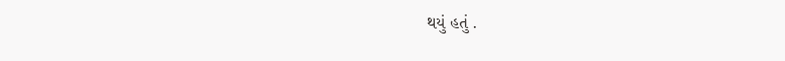થયું હતું .